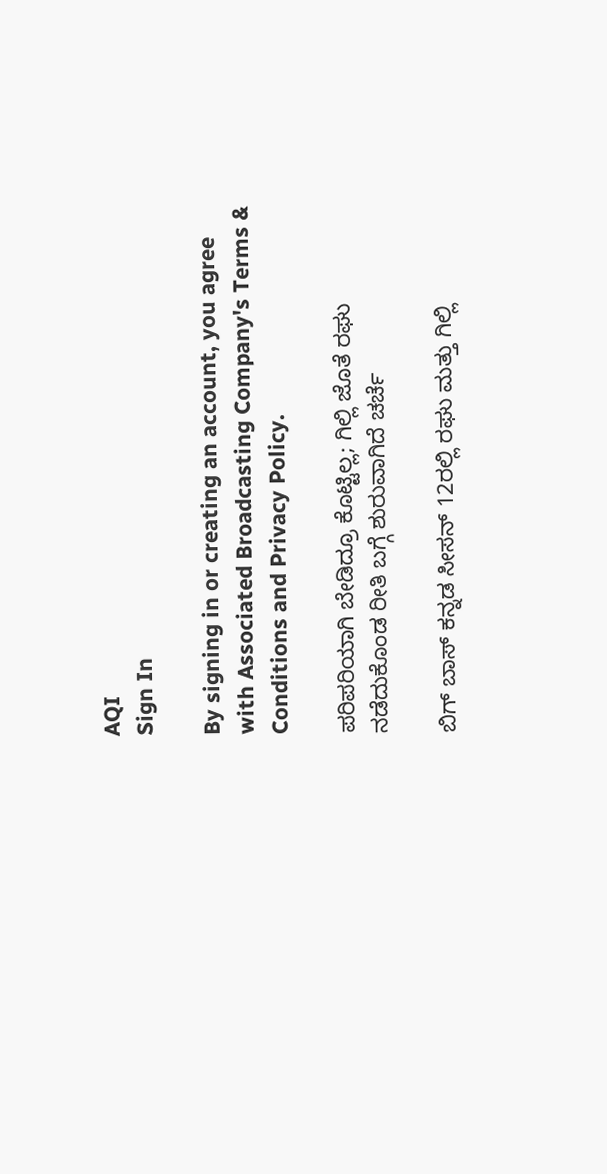AQI
Sign In

By signing in or creating an account, you agree with Associated Broadcasting Company's Terms & Conditions and Privacy Policy.

ಪರಿಪರಿಯಾಗಿ ಬೇಡಿದ್ರೂ ಕೊಟ್ಟಿಲ್ಲ; ಗಿಲ್ಲಿ ಜೊತೆ ರಘು ನಡೆದುಕೊಂಡ ರೀತಿ ಬಗ್ಗೆ ಶುರುವಾಗಿದೆ ಚರ್ಚೆ

ಬಿಗ್ ಬಾಸ್ ಕನ್ನಡ ಸೀಸನ್ 12ರಲ್ಲಿ ರಘು ಮತ್ತು ಗಿಲ್ಲಿ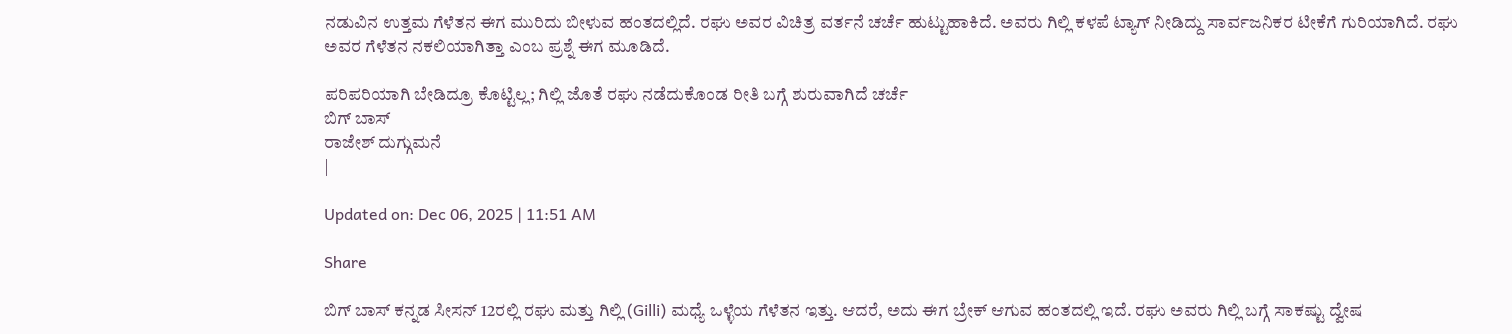ನಡುವಿನ ಉತ್ತಮ ಗೆಳೆತನ ಈಗ ಮುರಿದು ಬೀಳುವ ಹಂತದಲ್ಲಿದೆ. ರಘು ಅವರ ವಿಚಿತ್ರ ವರ್ತನೆ ಚರ್ಚೆ ಹುಟ್ಟುಹಾಕಿದೆ. ಅವರು ಗಿಲ್ಲಿ ಕಳಪೆ ಟ್ಯಾಗ್ ನೀಡಿದ್ದು ಸಾರ್ವಜನಿಕರ ಟೀಕೆಗೆ ಗುರಿಯಾಗಿದೆ. ರಘು ಅವರ ಗೆಳೆತನ ನಕಲಿಯಾಗಿತ್ತಾ ಎಂಬ ಪ್ರಶ್ನೆ ಈಗ ಮೂಡಿದೆ.

ಪರಿಪರಿಯಾಗಿ ಬೇಡಿದ್ರೂ ಕೊಟ್ಟಿಲ್ಲ; ಗಿಲ್ಲಿ ಜೊತೆ ರಘು ನಡೆದುಕೊಂಡ ರೀತಿ ಬಗ್ಗೆ ಶುರುವಾಗಿದೆ ಚರ್ಚೆ
ಬಿಗ್ ಬಾಸ್
ರಾಜೇಶ್ ದುಗ್ಗುಮನೆ
|

Updated on: Dec 06, 2025 | 11:51 AM

Share

ಬಿಗ್ ಬಾಸ್ ಕನ್ನಡ ಸೀಸನ್ 12ರಲ್ಲಿ ರಘು ಮತ್ತು ಗಿಲ್ಲಿ (Gilli) ಮಧ್ಯೆ ಒಳ್ಳೆಯ ಗೆಳೆತನ ಇತ್ತು. ಆದರೆ, ಅದು ಈಗ ಬ್ರೇಕ್ ಆಗುವ ಹಂತದಲ್ಲಿ ಇದೆ. ರಘು ಅವರು ಗಿಲ್ಲಿ ಬಗ್ಗೆ ಸಾಕಷ್ಟು ದ್ವೇಷ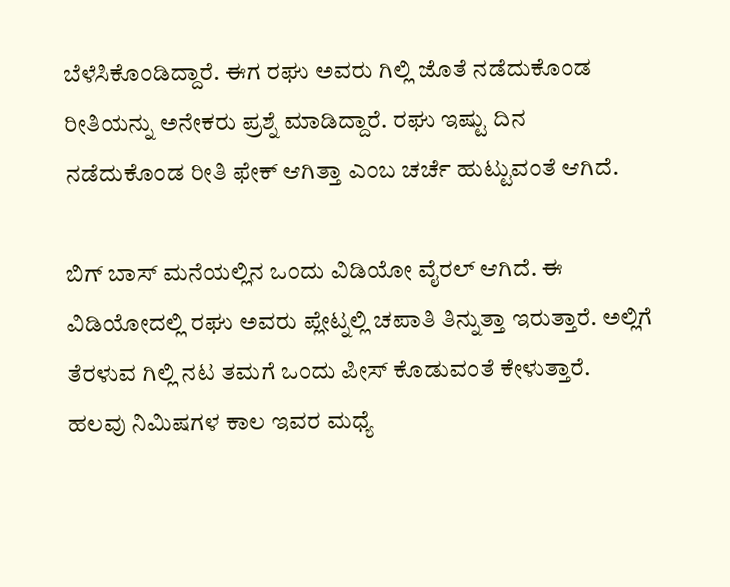ಬೆಳೆಸಿಕೊಂಡಿದ್ದಾರೆ. ಈಗ ರಘು ಅವರು ಗಿಲ್ಲಿ ಜೊತೆ ನಡೆದುಕೊಂಡ ರೀತಿಯನ್ನು ಅನೇಕರು ಪ್ರಶ್ನೆ ಮಾಡಿದ್ದಾರೆ. ರಘು ಇಷ್ಟು ದಿನ ನಡೆದುಕೊಂಡ ರೀತಿ ಫೇಕ್ ಆಗಿತ್ತಾ ಎಂಬ ಚರ್ಚೆ ಹುಟ್ಟುವಂತೆ ಆಗಿದೆ.

ಬಿಗ್ ಬಾಸ್ ಮನೆಯಲ್ಲಿನ ಒಂದು ವಿಡಿಯೋ ವೈರಲ್ ಆಗಿದೆ. ಈ ವಿಡಿಯೋದಲ್ಲಿ ರಘು ಅವರು ಪ್ಲೇಟ್ನಲ್ಲಿ ಚಪಾತಿ ತಿನ್ನುತ್ತಾ ಇರುತ್ತಾರೆ. ಅಲ್ಲಿಗೆ ತೆರಳುವ ಗಿಲ್ಲಿ ನಟ ತಮಗೆ ಒಂದು ಪೀಸ್ ಕೊಡುವಂತೆ ಕೇಳುತ್ತಾರೆ. ಹಲವು ನಿಮಿಷಗಳ ಕಾಲ ಇವರ ಮಧ್ಯೆ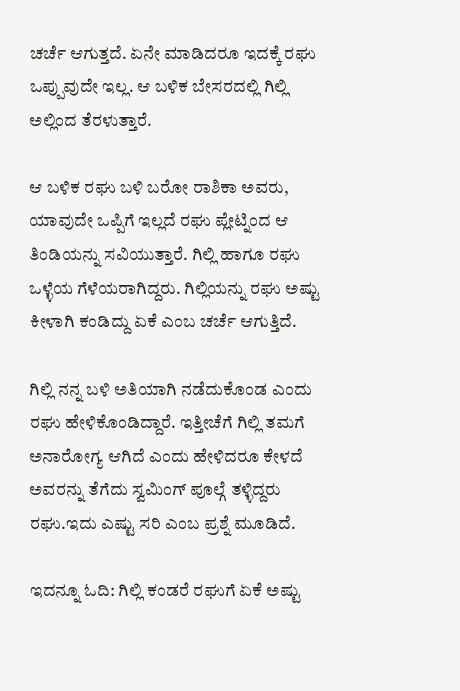ಚರ್ಚೆ ಆಗುತ್ತದೆ. ಏನೇ ಮಾಡಿದರೂ ಇದಕ್ಕೆ ರಘು ಒಪ್ಪುವುದೇ ಇಲ್ಲ. ಆ ಬಳಿಕ ಬೇಸರದಲ್ಲಿ ಗಿಲ್ಲಿ ಅಲ್ಲಿಂದ ತೆರಳುತ್ತಾರೆ.

ಆ ಬಳಿಕ ರಘು ಬಳಿ ಬರೋ ರಾಶಿಕಾ ಅವರು, ಯಾವುದೇ ಒಪ್ಪಿಗೆ ಇಲ್ಲದೆ ರಘು ಪ್ಲೇಟ್ನಿಂದ ಆ ತಿಂಡಿಯನ್ನು ಸವಿಯುತ್ತಾರೆ. ಗಿಲ್ಲಿ ಹಾಗೂ ರಘು ಒಳ್ಳೆಯ ಗೆಳೆಯರಾಗಿದ್ದರು. ಗಿಲ್ಲಿಯನ್ನು ರಘು ಅಷ್ಟು ಕೀಳಾಗಿ ಕಂಡಿದ್ದು ಏಕೆ ಎಂಬ ಚರ್ಚೆ ಆಗುತ್ತಿದೆ.

ಗಿಲ್ಲಿ ನನ್ನ ಬಳಿ ಅತಿಯಾಗಿ ನಡೆದುಕೊಂಡ ಎಂದು ರಘು ಹೇಳಿಕೊಂಡಿದ್ದಾರೆ. ಇತ್ತೀಚೆಗೆ ಗಿಲ್ಲಿ ತಮಗೆ ಅನಾರೋಗ್ಯ ಆಗಿದೆ ಎಂದು ಹೇಳಿದರೂ ಕೇಳದೆ ಅವರನ್ನು ತೆಗೆದು ಸ್ವಮಿಂಗ್ ಪೂಲ್ಗೆ ತಳ್ಳಿದ್ದರು ರಘು.ಇದು ಎಷ್ಟು ಸರಿ ಎಂಬ ಪ್ರಶ್ನೆ ಮೂಡಿದೆ.

ಇದನ್ನೂ ಓದಿ: ಗಿಲ್ಲಿ ಕಂಡರೆ ರಘುಗೆ ಏಕೆ ಅಷ್ಟು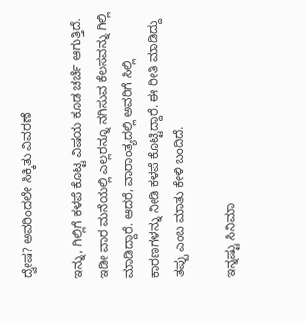ದ್ವೇಷ? ಅವರಿಂದಲೇ ಸಿಕ್ಕಿತು ವಿವರಣೆ

ಇನ್ನು, ಗಿಲ್ಲಿಗೆ ಕಳಪೆ ಕೊಟ್ಟ ವಿಷಯ ಕೂಡ ಚರ್ಚೆ ಆಗುತ್ತಿದೆ. ಇಡೀ ವಾರ ಮನೆಯಲ್ಲಿ ಎಲ್ಲರನ್ನೂ ನಗಿಸುವ ಕೆಲಸವನ್ನು ಗಿಲ್ಲಿ ಮಾಡಿದ್ದಾರೆ. ಆದರೆ, ವಾರಾಂತ್ಯದಲ್ಲಿ ಅವರಿಗೆ ಸಿಲ್ಲಿ ಕಾರಣಗಳನ್ನು ನೀಡಿ ಕಳಪೆ ಕೊಟ್ಟಿದ್ದಾರೆ. ಈ ರೀತಿ ಮಾಡಿದ್ದು ತಪ್ಪು ಎಂಬ ಮಾತು ಕೇಳಿ ಬಂದಿದೆ.

ಇನ್ನಷ್ಟು ಸಿನಿಮಾ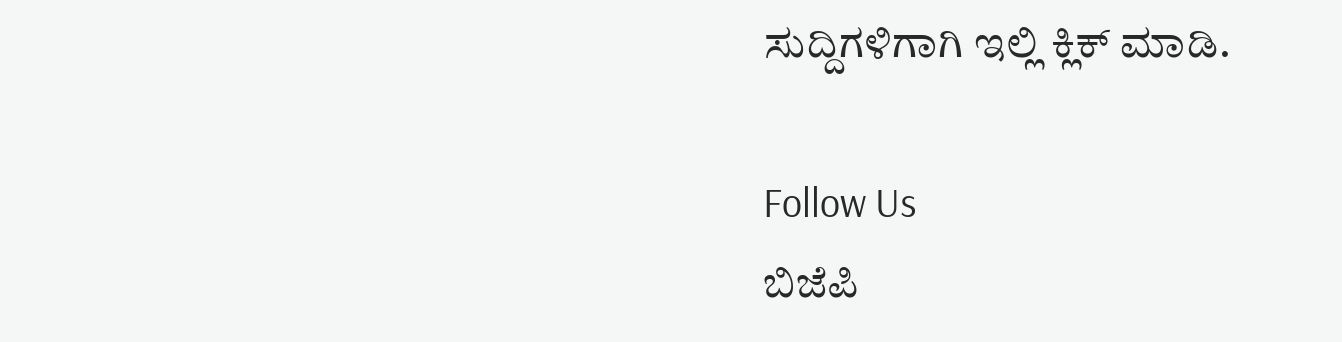ಸುದ್ದಿಗಳಿಗಾಗಿ ಇಲ್ಲಿ ಕ್ಲಿಕ್ ಮಾಡಿ.

Follow Us
ಬಿಜೆಪಿ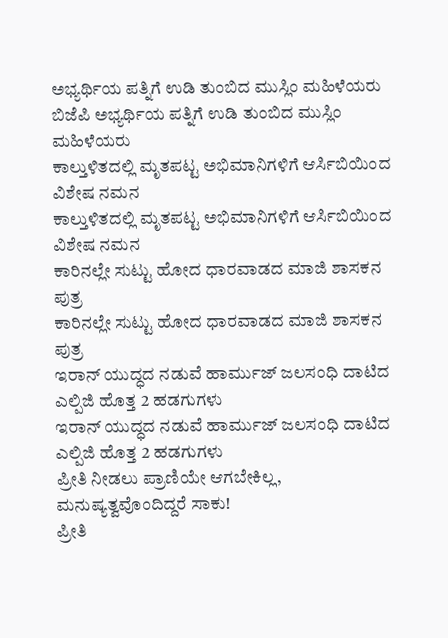ಅಭ್ಯರ್ಥಿಯ ಪತ್ನಿಗೆ ಉಡಿ ತುಂಬಿದ ಮುಸ್ಲಿಂ ಮಹಿಳೆಯರು
ಬಿಜೆಪಿ ಅಭ್ಯರ್ಥಿಯ ಪತ್ನಿಗೆ ಉಡಿ ತುಂಬಿದ ಮುಸ್ಲಿಂ ಮಹಿಳೆಯರು
ಕಾಲ್ತುಳಿತದಲ್ಲಿ ಮೃತಪಟ್ಟ ಅಭಿಮಾನಿಗಳಿಗೆ ಆರ್ಸಿಬಿಯಿಂದ ವಿಶೇಷ ನಮನ
ಕಾಲ್ತುಳಿತದಲ್ಲಿ ಮೃತಪಟ್ಟ ಅಭಿಮಾನಿಗಳಿಗೆ ಆರ್ಸಿಬಿಯಿಂದ ವಿಶೇಷ ನಮನ
ಕಾರಿನಲ್ಲೇ ಸುಟ್ಟು ಹೋದ ಧಾರವಾಡದ ಮಾಜಿ ಶಾಸಕನ ಪುತ್ರ
ಕಾರಿನಲ್ಲೇ ಸುಟ್ಟು ಹೋದ ಧಾರವಾಡದ ಮಾಜಿ ಶಾಸಕನ ಪುತ್ರ
ಇರಾನ್ ಯುದ್ಧದ ನಡುವೆ ಹಾರ್ಮುಜ್ ಜಲಸಂಧಿ ದಾಟಿದ ಎಲ್ಪಿಜಿ ಹೊತ್ತ 2 ಹಡಗುಗಳು
ಇರಾನ್ ಯುದ್ಧದ ನಡುವೆ ಹಾರ್ಮುಜ್ ಜಲಸಂಧಿ ದಾಟಿದ ಎಲ್ಪಿಜಿ ಹೊತ್ತ 2 ಹಡಗುಗಳು
ಪ್ರೀತಿ ನೀಡಲು ಪ್ರಾಣಿಯೇ ಆಗಬೇಕಿಲ್ಲ, ಮನುಷ್ಯತ್ವವೊಂದಿದ್ದರೆ ಸಾಕು!
ಪ್ರೀತಿ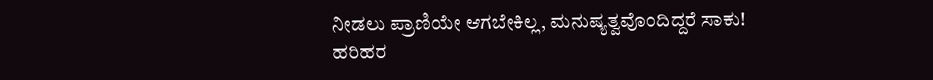ನೀಡಲು ಪ್ರಾಣಿಯೇ ಆಗಬೇಕಿಲ್ಲ, ಮನುಷ್ಯತ್ವವೊಂದಿದ್ದರೆ ಸಾಕು!
ಹರಿಹರ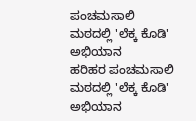ಪಂಚಮಸಾಲಿ ಮಠದಲ್ಲಿ 'ಲೆಕ್ಕ ಕೊಡಿ' ಅಭಿಯಾನ
ಹರಿಹರ ಪಂಚಮಸಾಲಿ ಮಠದಲ್ಲಿ 'ಲೆಕ್ಕ ಕೊಡಿ' ಅಭಿಯಾನ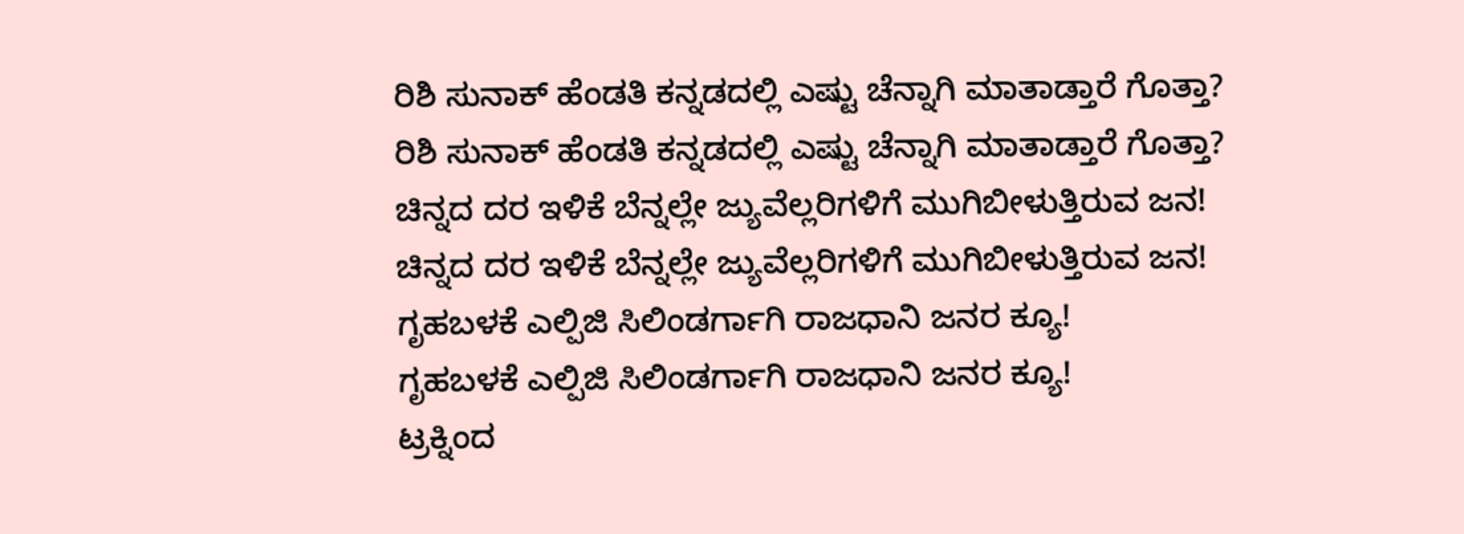ರಿಶಿ ಸುನಾಕ್ ಹೆಂಡತಿ ಕನ್ನಡದಲ್ಲಿ ಎಷ್ಟು ಚೆನ್ನಾಗಿ ಮಾತಾಡ್ತಾರೆ ಗೊತ್ತಾ?
ರಿಶಿ ಸುನಾಕ್ ಹೆಂಡತಿ ಕನ್ನಡದಲ್ಲಿ ಎಷ್ಟು ಚೆನ್ನಾಗಿ ಮಾತಾಡ್ತಾರೆ ಗೊತ್ತಾ?
ಚಿನ್ನದ ದರ ಇಳಿಕೆ ಬೆನ್ನಲ್ಲೇ ಜ್ಯುವೆಲ್ಲರಿಗಳಿಗೆ ಮುಗಿಬೀಳುತ್ತಿರುವ ಜನ!
ಚಿನ್ನದ ದರ ಇಳಿಕೆ ಬೆನ್ನಲ್ಲೇ ಜ್ಯುವೆಲ್ಲರಿಗಳಿಗೆ ಮುಗಿಬೀಳುತ್ತಿರುವ ಜನ!
ಗೃಹಬಳಕೆ ಎಲ್ಪಿಜಿ ಸಿಲಿಂಡರ್ಗಾಗಿ ರಾಜಧಾನಿ ಜನರ ಕ್ಯೂ!
ಗೃಹಬಳಕೆ ಎಲ್ಪಿಜಿ ಸಿಲಿಂಡರ್ಗಾಗಿ ರಾಜಧಾನಿ ಜನರ ಕ್ಯೂ!
ಟ್ರಕ್ನಿಂದ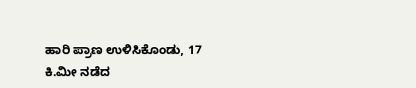ಹಾರಿ ಪ್ರಾಣ ಉಳಿಸಿಕೊಂಡು, 17 ಕಿ.ಮೀ ನಡೆದ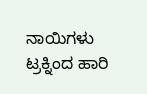ನಾಯಿಗಳು
ಟ್ರಕ್ನಿಂದ ಹಾರಿ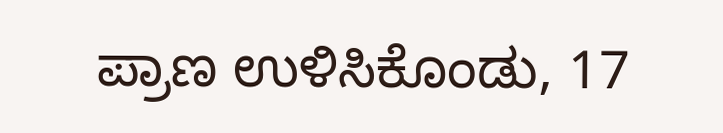ಪ್ರಾಣ ಉಳಿಸಿಕೊಂಡು, 17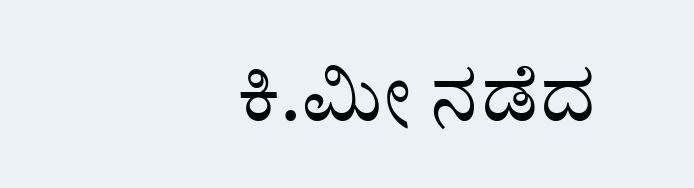ಕಿ.ಮೀ ನಡೆದ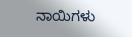ನಾಯಿಗಳು